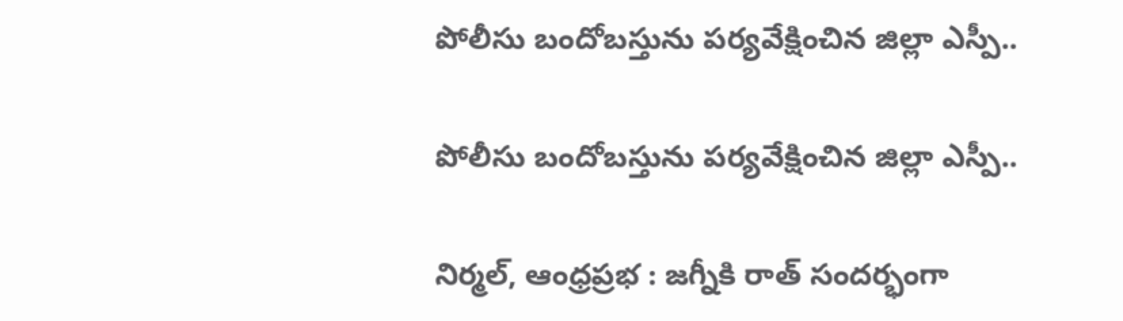పోలీసు బందోబస్తును పర్యవేక్షించిన జిల్లా ఎస్పీ..

పోలీసు బందోబస్తును పర్యవేక్షించిన జిల్లా ఎస్పీ..

నిర్మల్, ఆంధ్రప్రభ : జగ్నీకి రాత్ సందర్భంగా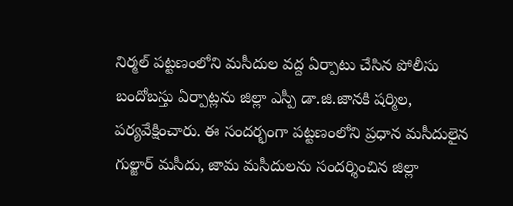నిర్మల్ పట్టణంలోని మసీదుల వద్ద ఏర్పాటు చేసిన పోలీసు బందోబస్తు ఏర్పాట్లను జిల్లా ఎస్పీ డా.జి.జానకి షర్మిల, పర్యవేక్షించారు. ఈ సందర్భంగా పట్టణంలోని ప్రధాన మసీదులైన గుల్జార్ మసీదు, జామ మసీదులను సందర్శించిన జిల్లా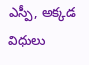ఎస్పీ, అక్కడ విధులు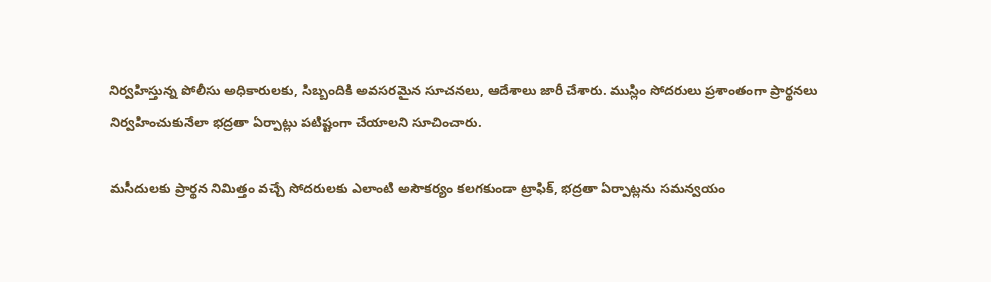నిర్వహిస్తున్న పోలీసు అధికారులకు, సిబ్బందికి అవసరమైన సూచనలు, ఆదేశాలు జారీ చేశారు. ముస్లిం సోదరులు ప్రశాంతంగా ప్రార్థనలు నిర్వహించుకునేలా భద్రతా ఏర్పాట్లు పటిష్టంగా చేయాలని సూచించారు.

మసీదులకు ప్రార్థన నిమిత్తం వచ్చే సోదరులకు ఎలాంటి అసౌకర్యం కలగకుండా ట్రాఫిక్, భద్రతా ఏర్పాట్లను సమన్వయం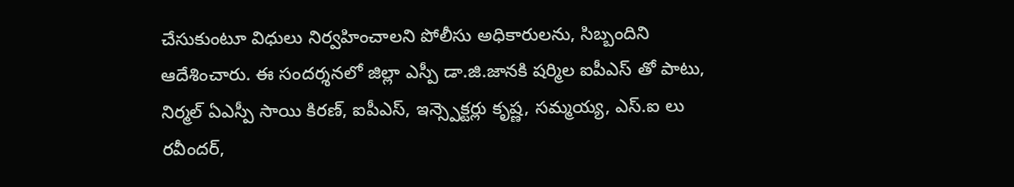చేసుకుంటూ విధులు నిర్వహించాలని పోలీసు అధికారులను, సిబ్బందిని ఆదేశించారు. ఈ సందర్శనలో జిల్లా ఎస్పీ డా.జి.జానకి షర్మిల ఐపీఎస్ తో పాటు, నిర్మల్ ఏఎస్పీ సాయి కిరణ్, ఐపీఎస్, ఇన్స్పెక్టర్లు కృష్ణ, సమ్మయ్య, ఎస్.ఐ లు రవీందర్,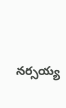నర్సయ్య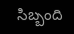సిబ్బంది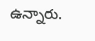ఉన్నారు.